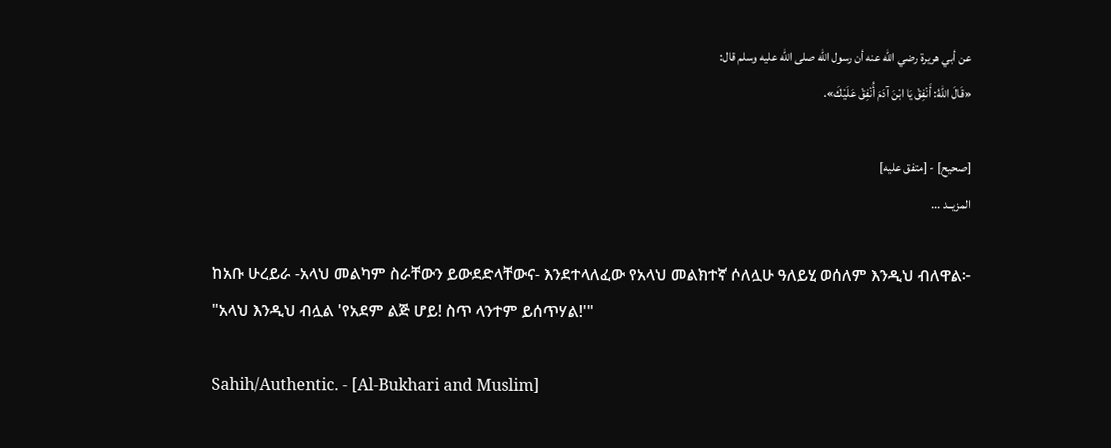عن أبي هريرة رضي الله عنه أن رسول الله صلى الله عليه وسلم قال:
«قَالَ اللهُ: أَنْفِقْ يَا ابْنَ آدَمَ أُنْفِقْ عَلَيْكَ».

[صحيح] - [متفق عليه]
المزيــد ...

ከአቡ ሁረይራ -አላህ መልካም ስራቸውን ይውደድላቸውና- እንደተላለፈው የአላህ መልክተኛ ሶለሏሁ ዓለይሂ ወሰለም እንዲህ ብለዋል፦
"አላህ እንዲህ ብሏል 'የአደም ልጅ ሆይ! ስጥ ላንተም ይሰጥሃል!'"

Sahih/Authentic. - [Al-Bukhari and Muslim]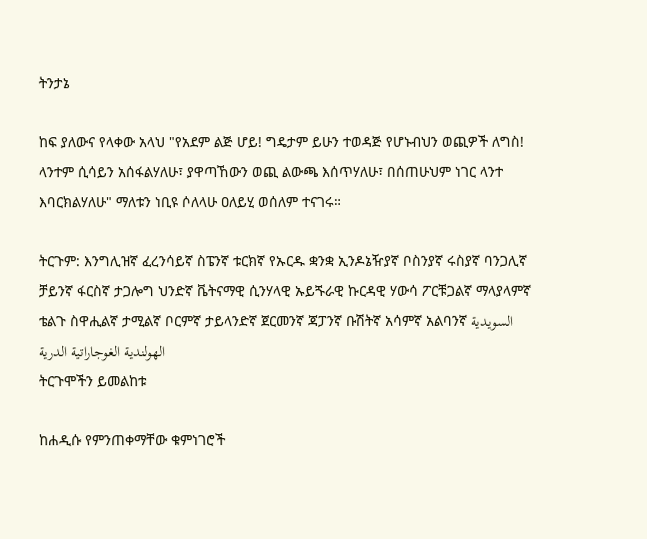ትንታኔ

ከፍ ያለውና የላቀው አላህ "የአደም ልጅ ሆይ! ግዴታም ይሁን ተወዳጅ የሆኑብህን ወጪዎች ለግስ! ላንተም ሲሳይን አሰፋልሃለሁ፣ ያዋጣኸውን ወጪ ልውጫ እሰጥሃለሁ፣ በሰጠሁህም ነገር ላንተ እባርክልሃለሁ" ማለቱን ነቢዩ ሶለላሁ ዐለይሂ ወሰለም ተናገሩ።

ትርጉም: እንግሊዝኛ ፈረንሳይኛ ስፔንኛ ቱርክኛ የኡርዱ ቋንቋ ኢንዶኔዥያኛ ቦስንያኛ ሩስያኛ ባንጋሊኛ ቻይንኛ ፋርስኛ ታጋሎግ ህንድኛ ቬትናማዊ ሲንሃላዊ ኡይጙራዊ ኩርዳዊ ሃውሳ ፖርቹጋልኛ ማላያላምኛ ቴልጉ ስዋሒልኛ ታሚልኛ ቦርምኛ ታይላንድኛ ጀርመንኛ ጃፓንኛ ቡሽትኛ አሳምኛ አልባንኛ السويدية الهولندية الغوجاراتية الدرية
ትርጉሞችን ይመልከቱ

ከሐዲሱ የምንጠቀማቸው ቁምነገሮች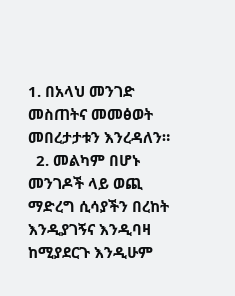1. በአላህ መንገድ መስጠትና መመፅወት መበረታታቱን እንረዳለን።
  2. መልካም በሆኑ መንገዶች ላይ ወጪ ማድረግ ሲሳያችን በረከት እንዲያገኝና እንዲባዛ ከሚያደርጉ እንዲሁም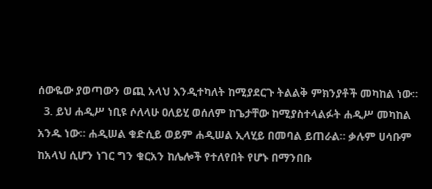ሰውዬው ያወጣውን ወጪ አላህ እንዲተካለት ከሚያደርጉ ትልልቅ ምክንያቶች መካከል ነው።
  3. ይህ ሐዲሥ ነቢዩ ሶለላሁ ዐለይሂ ወሰለም ከጌታቸው ከሚያስተላልፉት ሐዲሥ መካከል አንዱ ነው። ሐዲሠል ቁድሲይ ወይም ሐዲሠል ኢላሂይ በመባል ይጠራል። ቃሉም ሀሳቡም ከአላህ ሲሆን ነገር ግን ቁርአን ከሌሎች የተለየበት የሆኑ በማንበቡ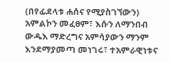(በየፊደላቱ ሐሰና የሚያስገኘውን) አምልኮን መፈፀም፣ እሱን ለማንበብ ውዱእ ማድረግና አምሳያውን ማንም እንደማያመጣ መነገሩ፣ ተአምራዊነቱና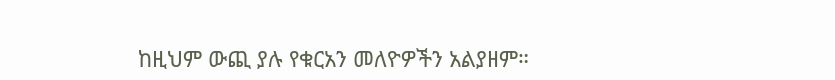ከዚህም ውጪ ያሉ የቁርአን መለዮዎችን አልያዘም።